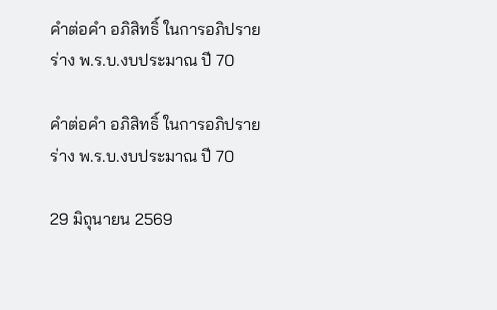คำต่อคำ อภิสิทธิ์ ในการอภิปราย ร่าง พ.ร.บ.งบประมาณ ปี 70

คำต่อคำ อภิสิทธิ์ ในการอภิปราย ร่าง พ.ร.บ.งบประมาณ ปี 70

29 มิถุนายน 2569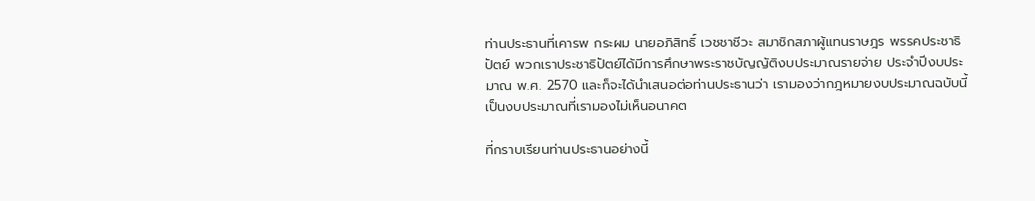ท่านประธานที่เคารพ กระผม นายอภิสิทธิ์ เวชชาชีวะ สมาชิกสภาผู้แทนราษฎร พรรคประชาธิปัตย์ พวกเราประชาธิปัตย์ได้มีการศึกษาพระราชบัญญัติงบประมาณรายจ่าย ประจำปีงบประมาณ พ.ศ. 2570 และก็จะได้นำเสนอต่อท่านประธานว่า เรามองว่ากฎหมายงบประมาณฉบับนี้เป็นงบประมาณที่เรามองไม่เห็นอนาคต

ที่กราบเรียนท่านประธานอย่างนี้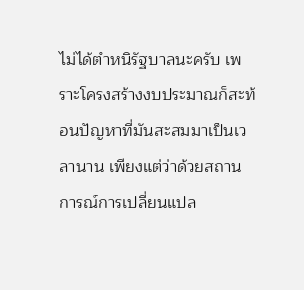ไม่ได้ตำหนิรัฐบาลนะครับ เพราะโครงสร้างงบประมาณก็สะท้อนปัญหาที่มันสะสมมาเป็นเวลานาน เพียงแต่ว่าด้วยสถานการณ์การเปลี่ยนแปล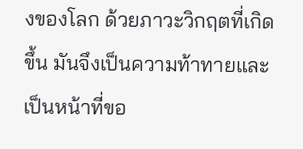งของโลก ด้วยภาวะวิกฤตที่เกิดขึ้น มันจึงเป็นความท้าทายและเป็นหน้าที่ขอ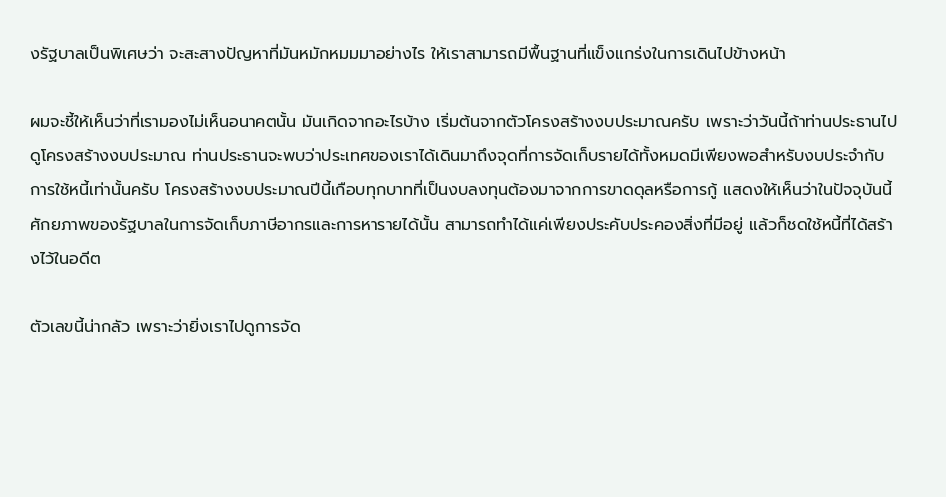งรัฐบาลเป็นพิเศษว่า จะสะสางปัญหาที่มันหมักหมมมาอย่างไร ให้เราสามารถมีพื้นฐานที่แข็งแกร่งในการเดินไปข้างหน้า

ผมจะชี้ให้เห็นว่าที่เรามองไม่เห็นอนาคตนั้น มันเกิดจากอะไรบ้าง เริ่มต้นจากตัวโครงสร้างงบประมาณครับ เพราะว่าวันนี้ถ้าท่านประธานไปดูโครงสร้างงบประมาณ ท่านประธานจะพบว่าประเทศของเราได้เดินมาถึงจุดที่การจัดเก็บรายได้ทั้งหมดมีเพียงพอสำหรับงบประจำกับการใช้หนี้เท่านั้นครับ โครงสร้างงบประมาณปีนี้เกือบทุกบาทที่เป็นงบลงทุนต้องมาจากการขาดดุลหรือการกู้ แสดงให้เห็นว่าในปัจจุบันนี้ศักยภาพของรัฐบาลในการจัดเก็บภาษีอากรและการหารายได้นั้น สามารถทำได้แค่เพียงประคับประคองสิ่งที่มีอยู่ แล้วก็ชดใช้หนี้ที่ได้สร้างไว้ในอดีต

ตัวเลขนี้น่ากลัว เพราะว่ายิ่งเราไปดูการจัด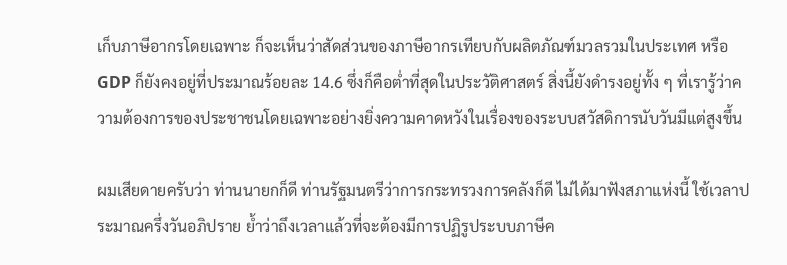เก็บภาษีอากรโดยเฉพาะ ก็จะเห็นว่าสัดส่วนของภาษีอากรเทียบกับผลิตภัณฑ์มวลรวมในประเทศ หรือ GDP ก็ยังคงอยู่ที่ประมาณร้อยละ 14.6 ซึ่งก็คือต่ำที่สุดในประวัติศาสตร์ สิ่งนี้ยังดำรงอยู่ทั้ง ๆ ที่เรารู้ว่าความต้องการของประชาชนโดยเฉพาะอย่างยิ่งความคาดหวังในเรื่องของระบบสวัสดิการนับวันมีแต่สูงขึ้น

ผมเสียดายครับว่า ท่านนายกก็ดี ท่านรัฐมนตรีว่าการกระทรวงการคลังก็ดี ไม่ได้มาฟังสภาแห่งนี้ ใช้เวลาประมาณครึ่งวันอภิปราย ย้ำว่าถึงเวลาแล้วที่จะต้องมีการปฏิรูประบบภาษีค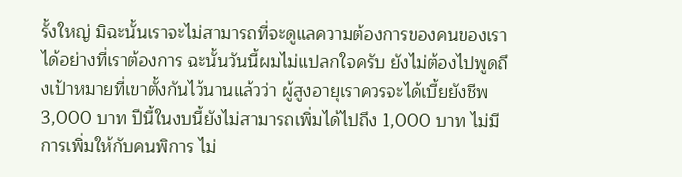รั้งใหญ่ มิฉะนั้นเราจะไม่สามารถที่จะดูแลความต้องการของคนของเราได้อย่างที่เราต้องการ ฉะนั้นวันนี้ผมไม่แปลกใจครับ ยังไม่ต้องไปพูดถึงเป้าหมายที่เขาตั้งกันไว้นานแล้วว่า ผู้สูงอายุเราควรจะได้เบี้ยยังชีพ 3,000 บาท ปีนี้ในงบนี้ยังไม่สามารถเพิ่มได้ไปถึง 1,000 บาท ไม่มีการเพิ่มให้กับคนพิการ ไม่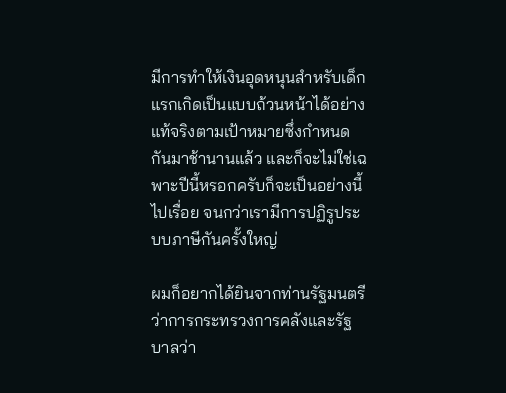มีการทำให้เงินอุดหนุนสำหรับเด็กแรกเกิดเป็นแบบถ้วนหน้าได้อย่างแท้จริงตามเป้าหมายซึ่งกำหนดกันมาช้านานแล้ว และก็จะไม่ใช่เฉพาะปีนี้หรอกครับก็จะเป็นอย่างนี้ไปเรื่อย จนกว่าเรามีการปฏิรูประบบภาษีกันครั้งใหญ่

ผมก็อยากได้ยินจากท่านรัฐมนตรีว่าการกระทรวงการคลังและรัฐบาลว่า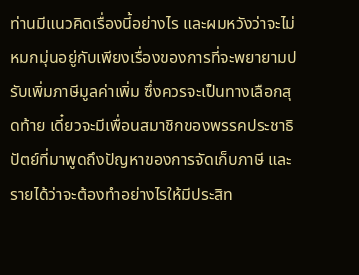ท่านมีแนวคิดเรื่องนี้อย่างไร และผมหวังว่าจะไม่หมกมุ่นอยู่กับเพียงเรื่องของการที่จะพยายามปรับเพิ่มภาษีมูลค่าเพิ่ม ซึ่งควรจะเป็นทางเลือกสุดท้าย เดี๋ยวจะมีเพื่อนสมาชิกของพรรคประชาธิปัตย์ที่มาพูดถึงปัญหาของการจัดเก็บภาษี และรายได้ว่าจะต้องทำอย่างไรให้มีประสิท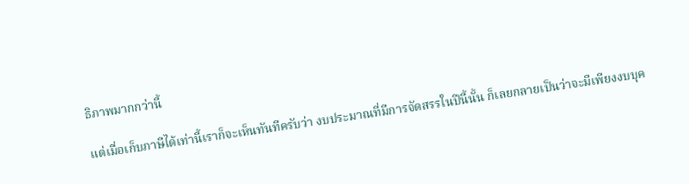ธิภาพมากกว่านี้

แต่เมื่อเก็บภาษีได้เท่านี้เราก็จะเห็นทันทีครับว่า งบประมาณที่มีการจัดสรรในปีนี้นั้น ก็เลยกลายเป็นว่าจะมีเพียงงบบุค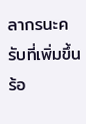ลากรนะครับที่เพิ่มขึ้น ร้อ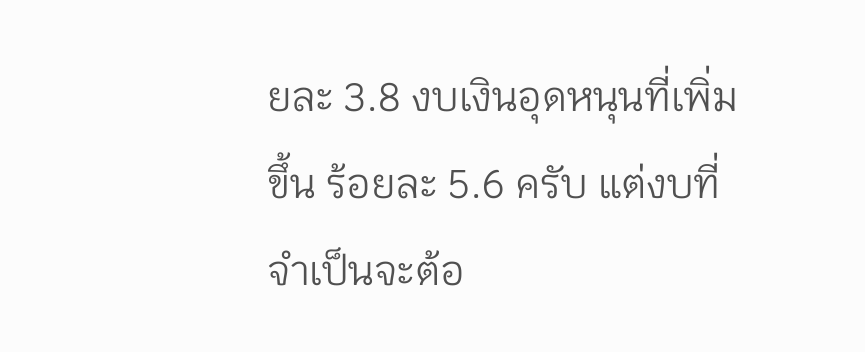ยละ 3.8 งบเงินอุดหนุนที่เพิ่มขึ้น ร้อยละ 5.6 ครับ แต่งบที่จำเป็นจะต้อ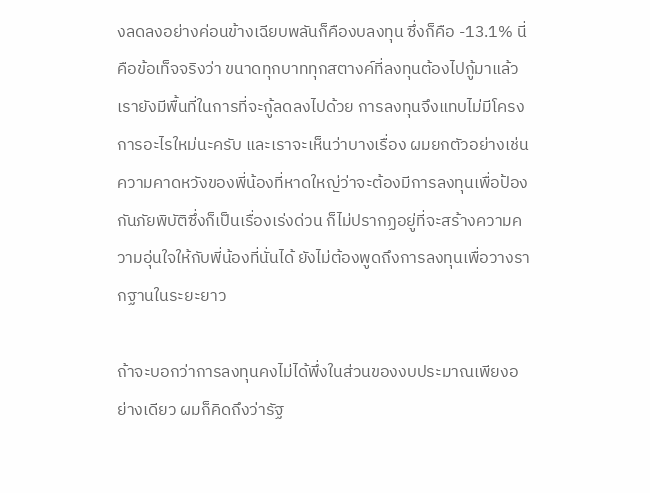งลดลงอย่างค่อนข้างเฉียบพลันก็คืองบลงทุน ซึ่งก็คือ -13.1% นี่คือข้อเท็จจริงว่า ขนาดทุกบาททุกสตางค์ที่ลงทุนต้องไปกู้มาแล้ว เรายังมีพื้นที่ในการที่จะกู้ลดลงไปด้วย การลงทุนจึงแทบไม่มีโครงการอะไรใหม่นะครับ และเราจะเห็นว่าบางเรื่อง ผมยกตัวอย่างเช่น ความคาดหวังของพี่น้องที่หาดใหญ่ว่าจะต้องมีการลงทุนเพื่อป้องกันภัยพิบัติซึ่งก็เป็นเรื่องเร่งด่วน ก็ไม่ปรากฏอยู่ที่จะสร้างความความอุ่นใจให้กับพี่น้องที่นั่นได้ ยังไม่ต้องพูดถึงการลงทุนเพื่อวางรากฐานในระยะยาว

ถ้าจะบอกว่าการลงทุนคงไม่ได้พึ่งในส่วนของงบประมาณเพียงอย่างเดียว ผมก็คิดถึงว่ารัฐ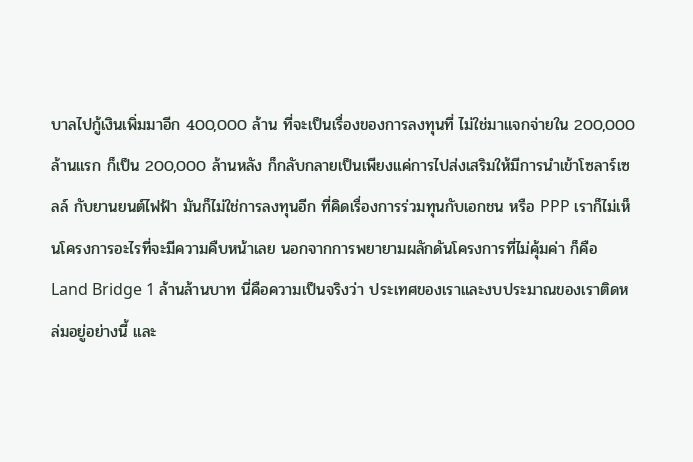บาลไปกู้เงินเพิ่มมาอีก 400,000 ล้าน ที่จะเป็นเรื่องของการลงทุนที่ ไม่ใช่มาแจกจ่ายใน 200,000 ล้านแรก ก็เป็น 200,000 ล้านหลัง ก็กลับกลายเป็นเพียงแค่การไปส่งเสริมให้มีการนำเข้าโซลาร์เซลล์ กับยานยนต์ไฟฟ้า มันก็ไม่ใช่การลงทุนอีก ที่คิดเรื่องการร่วมทุนกับเอกชน หรือ PPP เราก็ไม่เห็นโครงการอะไรที่จะมีความคืบหน้าเลย นอกจากการพยายามผลักดันโครงการที่ไม่คุ้มค่า ก็คือ Land Bridge 1 ล้านล้านบาท นี่คือความเป็นจริงว่า ประเทศของเราและงบประมาณของเราติดหล่มอยู่อย่างนี้ และ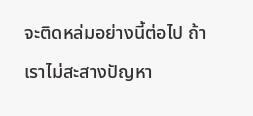จะติดหล่มอย่างนี้ต่อไป ถ้าเราไม่สะสางปัญหา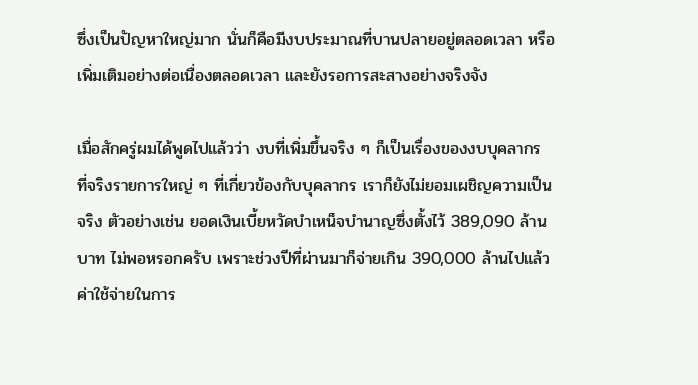ซึ่งเป็นปัญหาใหญ่มาก นั่นก็คือมีงบประมาณที่บานปลายอยู่ตลอดเวลา หรือเพิ่มเติมอย่างต่อเนื่องตลอดเวลา และยังรอการสะสางอย่างจริงจัง

เมื่อสักครู่ผมได้พูดไปแล้วว่า งบที่เพิ่มขึ้นจริง ๆ ก็เป็นเรื่องของงบบุคลากร ที่จริงรายการใหญ่ ๆ ที่เกี่ยวข้องกับบุคลากร เราก็ยังไม่ยอมเผชิญความเป็นจริง ตัวอย่างเช่น ยอดเงินเบี้ยหวัดบำเหน็จบำนาญซึ่งตั้งไว้ 389,090 ล้านบาท ไม่พอหรอกครับ เพราะช่วงปีที่ผ่านมาก็จ่ายเกิน 390,000 ล้านไปแล้ว ค่าใช้จ่ายในการ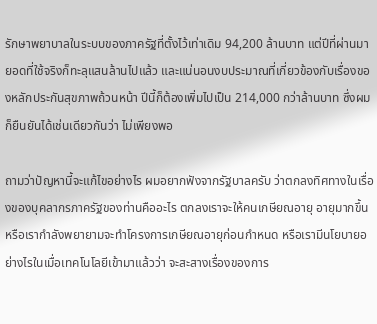รักษาพยาบาลในระบบของภาครัฐที่ตั้งไว้เท่าเดิม 94,200 ล้านบาท แต่ปีที่ผ่านมา ยอดที่ใช้จริงก็ทะลุแสนล้านไปแล้ว และแน่นอนงบประมาณที่เกี่ยวข้องกับเรื่องของหลักประกันสุขภาพถ้วนหน้า ปีนี้ก็ต้องเพิ่มไปเป็น 214,000 กว่าล้านบาท ซึ่งผมก็ยืนยันได้เช่นเดียวกันว่า ไม่เพียงพอ

ถามว่าปัญหานี้จะแก้ไขอย่างไร ผมอยากฟังจากรัฐบาลครับ ว่าตกลงทิศทางในเรื่องของบุคลากรภาครัฐของท่านคืออะไร ตกลงเราจะให้คนเกษียณอายุ อายุมากขึ้น หรือเรากำลังพยายามจะทำโครงการเกษียณอายุก่อนกำหนด หรือเรามีนโยบายอย่างไรในเมื่อเทคโนโลยีเข้ามาแล้วว่า จะสะสางเรื่องของการ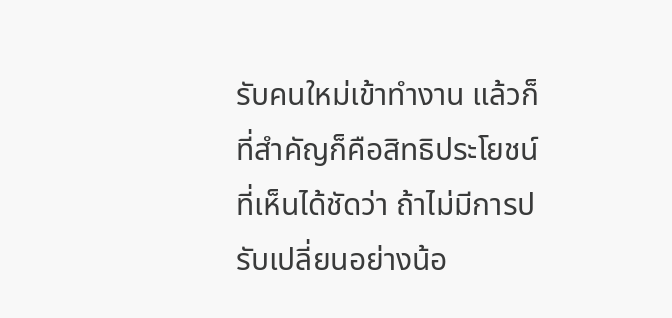รับคนใหม่เข้าทำงาน แล้วก็ที่สำคัญก็คือสิทธิประโยชน์ ที่เห็นได้ชัดว่า ถ้าไม่มีการปรับเปลี่ยนอย่างน้อ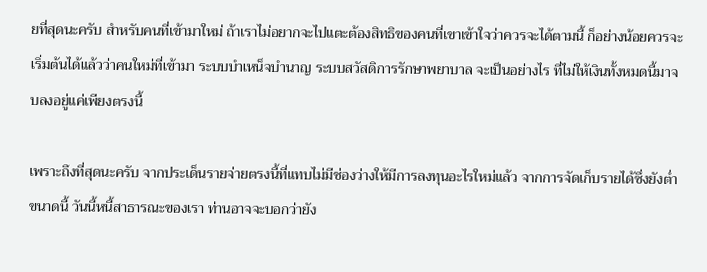ยที่สุดนะครับ สำหรับคนที่เข้ามาใหม่ ถ้าเราไม่อยากจะไปแตะต้องสิทธิของคนที่เขาเข้าใจว่าควรจะได้ตามนี้ ก็อย่างน้อยควรจะเริ่มต้นได้แล้วว่าคนใหม่ที่เข้ามา ระบบบำเหน็จบำนาญ ระบบสวัสดิการรักษาพยาบาล จะเป็นอย่างไร ที่ไม่ให้เงินทั้งหมดนี้มาจบลงอยู่แค่เพียงตรงนี้

เพราะถึงที่สุดนะครับ จากประเด็นรายจ่ายตรงนี้ที่แทบไม่มีช่องว่างให้มีการลงทุนอะไรใหม่แล้ว จากการจัดเก็บรายได้ซึ่งยังต่ำขนาดนี้ วันนี้หนี้สาธารณะของเรา ท่านอาจจะบอกว่ายัง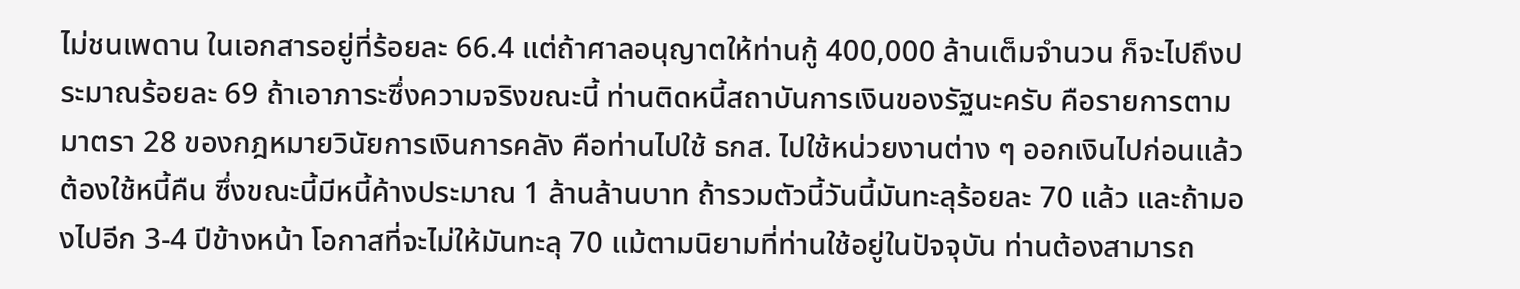ไม่ชนเพดาน ในเอกสารอยู่ที่ร้อยละ 66.4 แต่ถ้าศาลอนุญาตให้ท่านกู้ 400,000 ล้านเต็มจำนวน ก็จะไปถึงประมาณร้อยละ 69 ถ้าเอาภาระซึ่งความจริงขณะนี้ ท่านติดหนี้สถาบันการเงินของรัฐนะครับ คือรายการตามมาตรา 28 ของกฎหมายวินัยการเงินการคลัง คือท่านไปใช้ ธกส. ไปใช้หน่วยงานต่าง ๆ ออกเงินไปก่อนแล้วต้องใช้หนี้คืน ซึ่งขณะนี้มีหนี้ค้างประมาณ 1 ล้านล้านบาท ถ้ารวมตัวนี้วันนี้มันทะลุร้อยละ 70 แล้ว และถ้ามองไปอีก 3-4 ปีข้างหน้า โอกาสที่จะไม่ให้มันทะลุ 70 แม้ตามนิยามที่ท่านใช้อยู่ในปัจจุบัน ท่านต้องสามารถ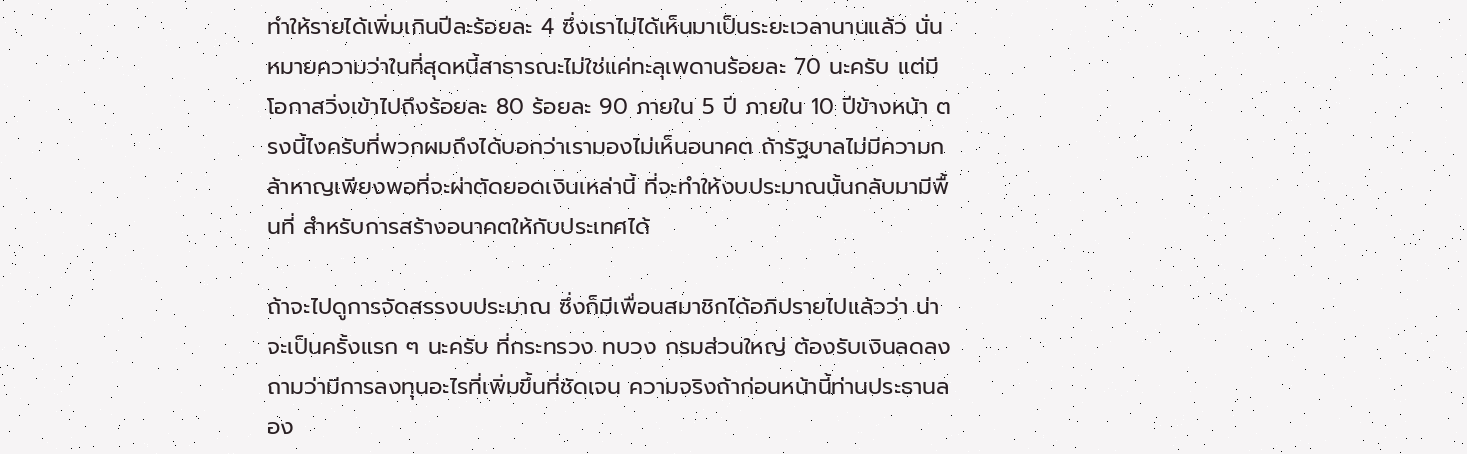ทำให้รายได้เพิ่มเกินปีละร้อยละ 4 ซึ่งเราไม่ได้เห็นมาเป็นระยะเวลานานแล้ว นั่นหมายความว่าในที่สุดหนี้สาธารณะไม่ใช่แค่ทะลุเพดานร้อยละ 70 นะครับ แต่มีโอกาสวิ่งเข้าไปถึงร้อยละ 80 ร้อยละ 90 ภายใน 5 ปี ภายใน 10 ปีข้างหน้า ตรงนี้ไงครับที่พวกผมถึงได้บอกว่าเรามองไม่เห็นอนาคต ถ้ารัฐบาลไม่มีความกล้าหาญเพียงพอที่จะผ่าตัดยอดเงินเหล่านี้ ที่จะทำให้งบประมาณนั้นกลับมามีพื้นที่ สำหรับการสร้างอนาคตให้กับประเทศได้

ถ้าจะไปดูการจัดสรรงบประมาณ ซึ่งก็มีเพื่อนสมาชิกได้อภิปรายไปแล้วว่า น่าจะเป็นครั้งแรก ๆ นะครับ ที่กระทรวง ทบวง กรมส่วนใหญ่ ต้องรับเงินลดลง ถามว่ามีการลงทุนอะไรที่เพิ่มขึ้นที่ชัดเจน ความจริงถ้าก่อนหน้านี้ท่านประธานลอง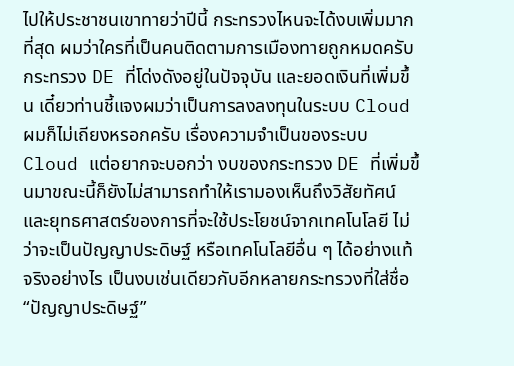ไปให้ประชาชนเขาทายว่าปีนี้ กระทรวงไหนจะได้งบเพิ่มมากที่สุด ผมว่าใครที่เป็นคนติดตามการเมืองทายถูกหมดครับ กระทรวง DE ที่โด่งดังอยู่ในปัจจุบัน และยอดเงินที่เพิ่มขึ้น เดี๋ยวท่านชี้แจงผมว่าเป็นการลงลงทุนในระบบ Cloud ผมก็ไม่เถียงหรอกครับ เรื่องความจำเป็นของระบบ Cloud แต่อยากจะบอกว่า งบของกระทรวง DE ที่เพิ่มขึ้นมาขณะนี้ก็ยังไม่สามารถทำให้เรามองเห็นถึงวิสัยทัศน์ และยุทธศาสตร์ของการที่จะใช้ประโยชน์จากเทคโนโลยี ไม่ว่าจะเป็นปัญญาประดิษฐ์ หรือเทคโนโลยีอื่น ๆ ได้อย่างแท้จริงอย่างไร เป็นงบเช่นเดียวกับอีกหลายกระทรวงที่ใส่ชื่อ “ปัญญาประดิษฐ์”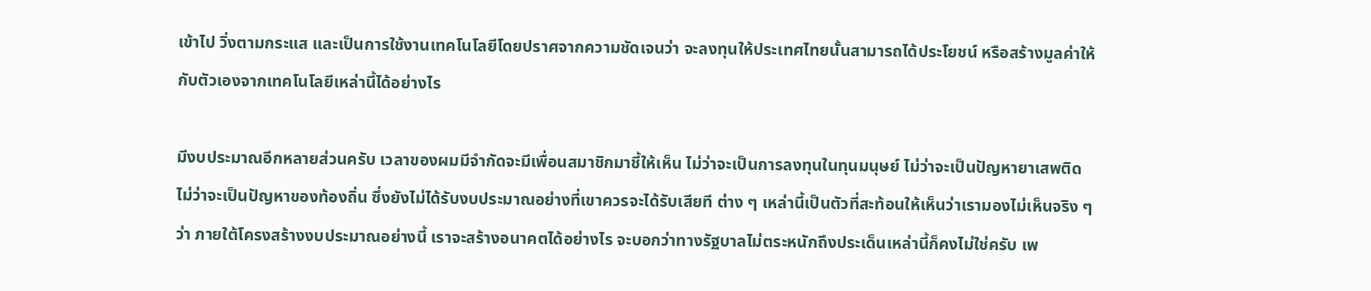เข้าไป วิ่งตามกระแส และเป็นการใช้งานเทคโนโลยีโดยปราศจากความชัดเจนว่า จะลงทุนให้ประเทศไทยนั้นสามารถได้ประโยชน์ หรือสร้างมูลค่าให้กับตัวเองจากเทคโนโลยีเหล่านี้ได้อย่างไร

มีงบประมาณอีกหลายส่วนครับ เวลาของผมมีจำกัดจะมีเพื่อนสมาชิกมาชี้ให้เห็น ไม่ว่าจะเป็นการลงทุนในทุนมนุษย์ ไม่ว่าจะเป็นปัญหายาเสพติด ไม่ว่าจะเป็นปัญหาของท้องถิ่น ซึ่งยังไม่ได้รับงบประมาณอย่างที่เขาควรจะได้รับเสียที ต่าง ๆ เหล่านี้เป็นตัวที่สะท้อนให้เห็นว่าเรามองไม่เห็นจริง ๆ ว่า ภายใต้โครงสร้างงบประมาณอย่างนี้ เราจะสร้างอนาคตได้อย่างไร จะบอกว่าทางรัฐบาลไม่ตระหนักถึงประเด็นเหล่านี้ก็คงไม่ใช่ครับ เพ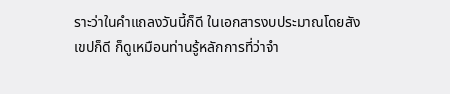ราะว่าในคำแถลงวันนี้ก็ดี ในเอกสารงบประมาณโดยสังเขปก็ดี ก็ดูเหมือนท่านรู้หลักการที่ว่าจำ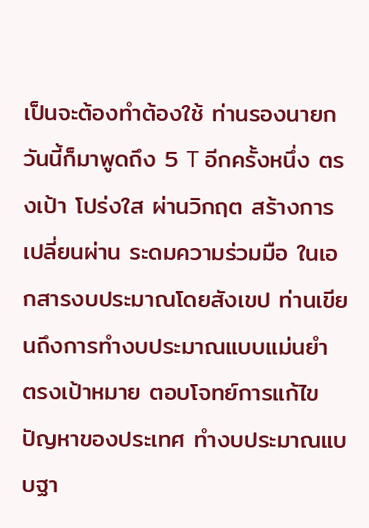เป็นจะต้องทำต้องใช้ ท่านรองนายกวันนี้ก็มาพูดถึง 5 T อีกครั้งหนึ่ง ตรงเป้า โปร่งใส ผ่านวิกฤต สร้างการเปลี่ยนผ่าน ระดมความร่วมมือ ในเอกสารงบประมาณโดยสังเขป ท่านเขียนถึงการทำงบประมาณแบบแม่นยำ ตรงเป้าหมาย ตอบโจทย์การแก้ไขปัญหาของประเทศ ทำงบประมาณแบบฐา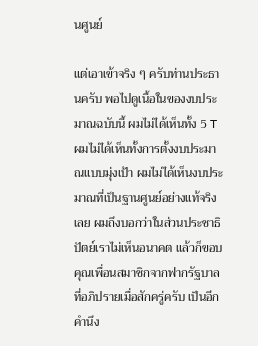นศูนย์

แต่เอาเข้าจริง ๆ ครับท่านประธานครับ พอไปดูเนื้อในของงบประมาณฉบับนี้ ผมไม่ได้เห็นทั้ง 5 T ผมไม่ได้เห็นทั้งการตั้งงบประมาณแบบมุ่งเป้า ผมไม่ได้เห็นงบประมาณที่เป็นฐานศูนย์อย่างแท้จริงเลย ผมถึงบอกว่าในส่วนประชาธิปัตย์เราไม่เห็นอนาคต แล้วก็ขอบคุณเพื่อนสมาชิกจากฟากรัฐบาลที่อภิปรายเมื่อสักครู่ครับ เป็นอีกคำนึง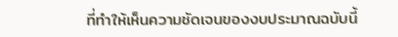ที่ทำให้เห็นความชัดเจนของงบประมาณฉบับนี้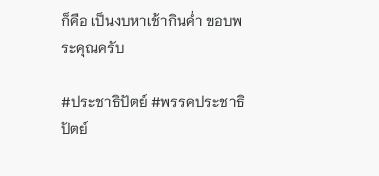ก็คือ เป็นงบหาเช้ากินค่ำ ขอบพระคุณครับ

#ประชาธิปัตย์ #พรรคประชาธิปัตย์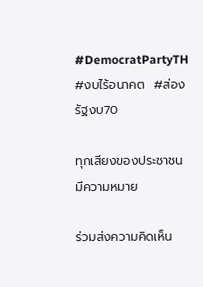#DemocratPartyTH #งบไร้อนาคต  #ส่องรัฐงบ70

ทุกเสียงของประชาชนมีความหมาย

ร่วมส่งความคิดเห็น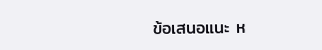ข้อเสนอแนะ ห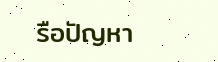รือปัญหา